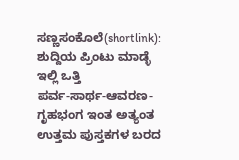ಸಣ್ಣಸಂಕೊಲೆ(shortlink):
ಶುದ್ದಿಯ ಪ್ರಿಂಟು ಮಾಡ್ಳೆ ಇಲ್ಲಿ ಒತ್ತಿ
ಪರ್ವ-ಸಾರ್ಥ-ಆವರಣ-ಗೃಹಭಂಗ ಇಂತ ಅತ್ಯಂತ ಉತ್ತಮ ಪುಸ್ತಕಗಳ ಬರದ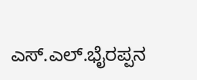ಎಸ್.ಎಲ್.ಭೈರಪ್ಪನ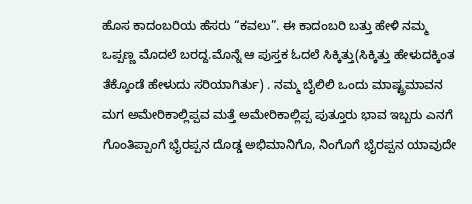ಹೊಸ ಕಾದಂಬರಿಯ ಹೆಸರು “ಕವಲು”. ಈ ಕಾದಂಬರಿ ಬತ್ತು ಹೇಳಿ ನಮ್ಮ ಒಪ್ಪಣ್ಣ ಮೊದಲೆ ಬರದ್ದ.ಮೊನ್ನೆ ಆ ಪುಸ್ತಕ ಓದಲೆ ಸಿಕ್ಕಿತ್ತು(ಸಿಕ್ಕಿತ್ತು ಹೇಳುದಕ್ಕಿಂತ ತೆಕ್ಕೊಂಡೆ ಹೇಳುದು ಸರಿಯಾಗಿರ್ತು) . ನಮ್ಮ ಬೈಲಿಲಿ ಒಂದು ಮಾಷ್ಟ್ರಮಾವನ ಮಗ ಅಮೇರಿಕಾಲ್ಲಿಪ್ಪವ ಮತ್ತೆ ಅಮೇರಿಕಾಲ್ಲಿಪ್ಪ ಪುತ್ತೂರು ಭಾವ ಇಬ್ಬರು ಎನಗೆ ಗೊಂತಿಪ್ಪಾಂಗೆ ಭೈರಪ್ಪನ ದೊಡ್ಡ ಅಭಿಮಾನಿಗೊ, ನಿಂಗೊಗೆ ಭೈರಪ್ಪನ ಯಾವುದೇ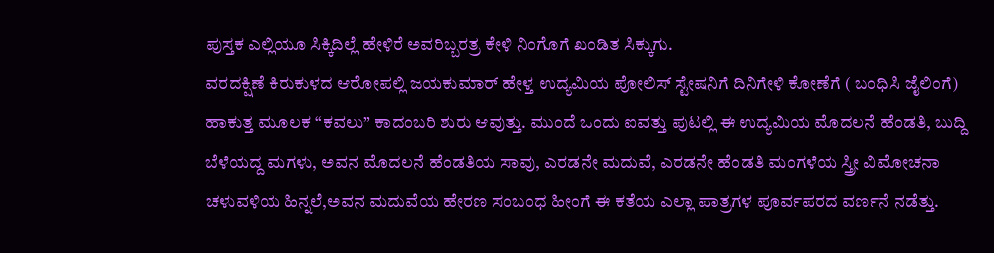ಪುಸ್ತಕ ಎಲ್ಲಿಯೂ ಸಿಕ್ಕಿದಿಲ್ಲೆ ಹೇಳಿರೆ ಅವರಿಬ್ಬರತ್ರ ಕೇಳಿ ನಿಂಗೊಗೆ ಖಂಡಿತ ಸಿಕ್ಕುಗು.
ವರದಕ್ಷಿಣೆ ಕಿರುಕುಳದ ಆರೋಪಲ್ಲಿ ಜಯಕುಮಾರ್ ಹೇಳ್ತ ಉದ್ಯಮಿಯ ಪೋಲಿಸ್ ಸ್ಟೇಷನಿಗೆ ದಿನಿಗೇಳಿ ಕೋಣೆಗೆ ( ಬಂಧಿಸಿ ಜೈಲಿಂಗೆ) ಹಾಕುತ್ತ ಮೂಲಕ “ಕವಲು” ಕಾದಂಬರಿ ಶುರು ಆವುತ್ತು. ಮುಂದೆ ಒಂದು ಐವತ್ತು ಪುಟಲ್ಲಿ ಈ ಉದ್ಯಮಿಯ ಮೊದಲನೆ ಹೆಂಡತಿ, ಬುದ್ದಿ ಬೆಳೆಯದ್ದ ಮಗಳು, ಅವನ ಮೊದಲನೆ ಹೆಂಡತಿಯ ಸಾವು, ಎರಡನೇ ಮದುವೆ, ಎರಡನೇ ಹೆಂಡತಿ ಮಂಗಳೆಯ ಸ್ತ್ರೀ ವಿಮೋಚನಾ ಚಳುವಳಿಯ ಹಿನ್ನಲೆ,ಅವನ ಮದುವೆಯ ಹೇರಣ ಸಂಬಂಧ ಹೀಂಗೆ ಈ ಕತೆಯ ಎಲ್ಲಾ ಪಾತ್ರಗಳ ಪೂರ್ವಪರದ ವರ್ಣನೆ ನಡೆತ್ತು.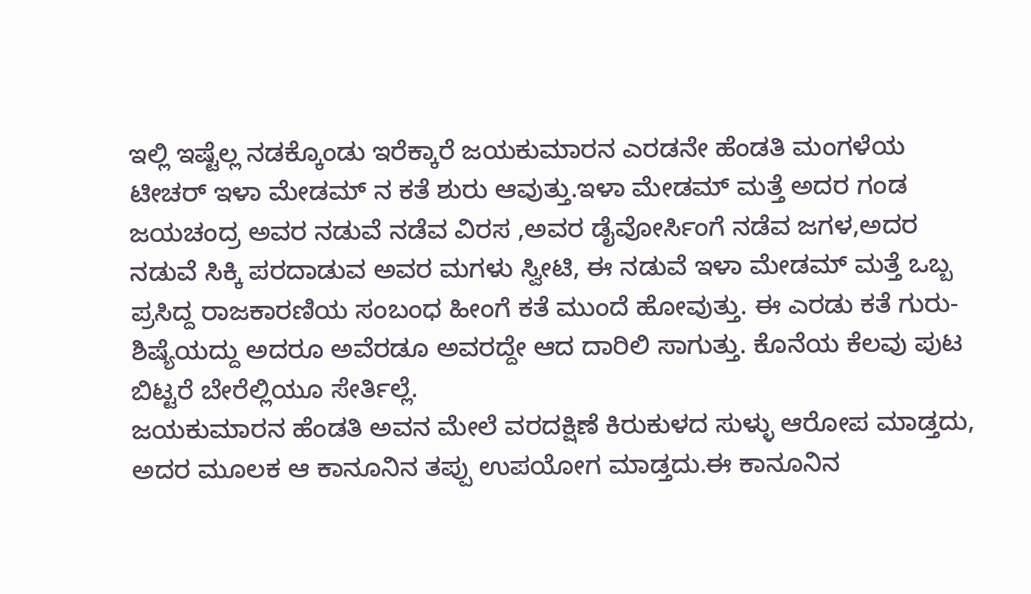ಇಲ್ಲಿ ಇಷ್ಟೆಲ್ಲ ನಡಕ್ಕೊಂಡು ಇರೆಕ್ಕಾರೆ ಜಯಕುಮಾರನ ಎರಡನೇ ಹೆಂಡತಿ ಮಂಗಳೆಯ ಟೀಚರ್ ಇಳಾ ಮೇಡಮ್ ನ ಕತೆ ಶುರು ಆವುತ್ತು.ಇಳಾ ಮೇಡಮ್ ಮತ್ತೆ ಅದರ ಗಂಡ ಜಯಚಂದ್ರ ಅವರ ನಡುವೆ ನಡೆವ ವಿರಸ ,ಅವರ ಡೈವೋರ್ಸಿಂಗೆ ನಡೆವ ಜಗಳ,ಅದರ ನಡುವೆ ಸಿಕ್ಕಿ ಪರದಾಡುವ ಅವರ ಮಗಳು ಸ್ವೀಟಿ, ಈ ನಡುವೆ ಇಳಾ ಮೇಡಮ್ ಮತ್ತೆ ಒಬ್ಬ ಪ್ರಸಿದ್ದ ರಾಜಕಾರಣಿಯ ಸಂಬಂಧ ಹೀಂಗೆ ಕತೆ ಮುಂದೆ ಹೋವುತ್ತು. ಈ ಎರಡು ಕತೆ ಗುರು-ಶಿಷ್ಯೆಯದ್ದು ಅದರೂ ಅವೆರಡೂ ಅವರದ್ದೇ ಆದ ದಾರಿಲಿ ಸಾಗುತ್ತು. ಕೊನೆಯ ಕೆಲವು ಪುಟ ಬಿಟ್ಟರೆ ಬೇರೆಲ್ಲಿಯೂ ಸೇರ್ತಿಲ್ಲೆ.
ಜಯಕುಮಾರನ ಹೆಂಡತಿ ಅವನ ಮೇಲೆ ವರದಕ್ಷಿಣೆ ಕಿರುಕುಳದ ಸುಳ್ಳು ಆರೋಪ ಮಾಡ್ತದು, ಅದರ ಮೂಲಕ ಆ ಕಾನೂನಿನ ತಪ್ಪು ಉಪಯೋಗ ಮಾಡ್ತದು.ಈ ಕಾನೂನಿನ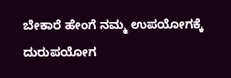ಬೇಕಾರೆ ಹೇಂಗೆ ನಮ್ಮ ಉಪಯೋಗಕ್ಕೆ ದುರುಪಯೋಗ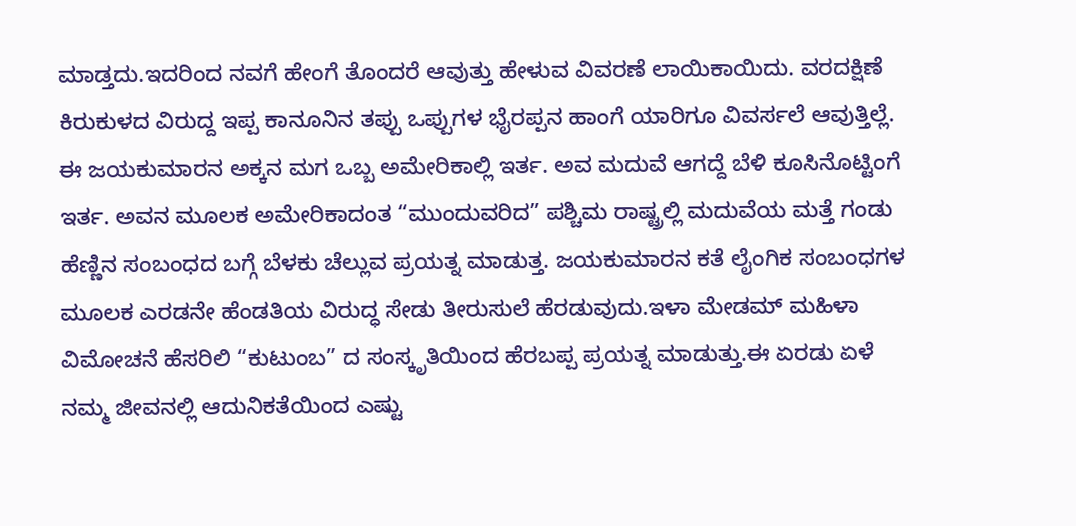ಮಾಡ್ತದು.ಇದರಿಂದ ನವಗೆ ಹೇಂಗೆ ತೊಂದರೆ ಆವುತ್ತು ಹೇಳುವ ವಿವರಣೆ ಲಾಯಿಕಾಯಿದು. ವರದಕ್ಷಿಣೆ ಕಿರುಕುಳದ ವಿರುದ್ದ ಇಪ್ಪ ಕಾನೂನಿನ ತಪ್ಪು ಒಪ್ಪುಗಳ ಭೈರಪ್ಪನ ಹಾಂಗೆ ಯಾರಿಗೂ ವಿವರ್ಸಲೆ ಆವುತ್ತಿಲ್ಲೆ.
ಈ ಜಯಕುಮಾರನ ಅಕ್ಕನ ಮಗ ಒಬ್ಬ ಅಮೇರಿಕಾಲ್ಲಿ ಇರ್ತ. ಅವ ಮದುವೆ ಆಗದ್ದೆ ಬೆಳಿ ಕೂಸಿನೊಟ್ಟಿಂಗೆ ಇರ್ತ. ಅವನ ಮೂಲಕ ಅಮೇರಿಕಾದಂತ “ಮುಂದುವರಿದ” ಪಶ್ಚಿಮ ರಾಷ್ಟ್ರಲ್ಲಿ ಮದುವೆಯ ಮತ್ತೆ ಗಂಡು ಹೆಣ್ಣಿನ ಸಂಬಂಧದ ಬಗ್ಗೆ ಬೆಳಕು ಚೆಲ್ಲುವ ಪ್ರಯತ್ನ ಮಾಡುತ್ತ. ಜಯಕುಮಾರನ ಕತೆ ಲೈಂಗಿಕ ಸಂಬಂಧಗಳ ಮೂಲಕ ಎರಡನೇ ಹೆಂಡತಿಯ ವಿರುದ್ಧ ಸೇಡು ತೀರುಸುಲೆ ಹೆರಡುವುದು.ಇಳಾ ಮೇಡಮ್ ಮಹಿಳಾ ವಿಮೋಚನೆ ಹೆಸರಿಲಿ “ಕುಟುಂಬ” ದ ಸಂಸ್ಕೃತಿಯಿಂದ ಹೆರಬಪ್ಪ ಪ್ರಯತ್ನ ಮಾಡುತ್ತು.ಈ ಏರಡು ಏಳೆ ನಮ್ಮ ಜೀವನಲ್ಲಿ ಆದುನಿಕತೆಯಿಂದ ಎಷ್ಟು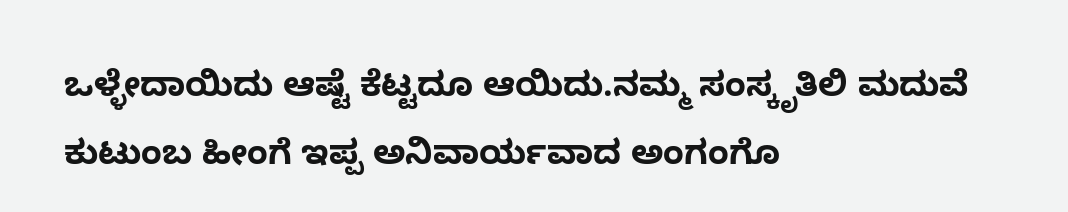ಒಳ್ಳೇದಾಯಿದು ಆಷ್ಟೆ ಕೆಟ್ಟದೂ ಆಯಿದು.ನಮ್ಮ ಸಂಸ್ಕೃತಿಲಿ ಮದುವೆ ಕುಟುಂಬ ಹೀಂಗೆ ಇಪ್ಪ ಅನಿವಾರ್ಯವಾದ ಅಂಗಂಗೊ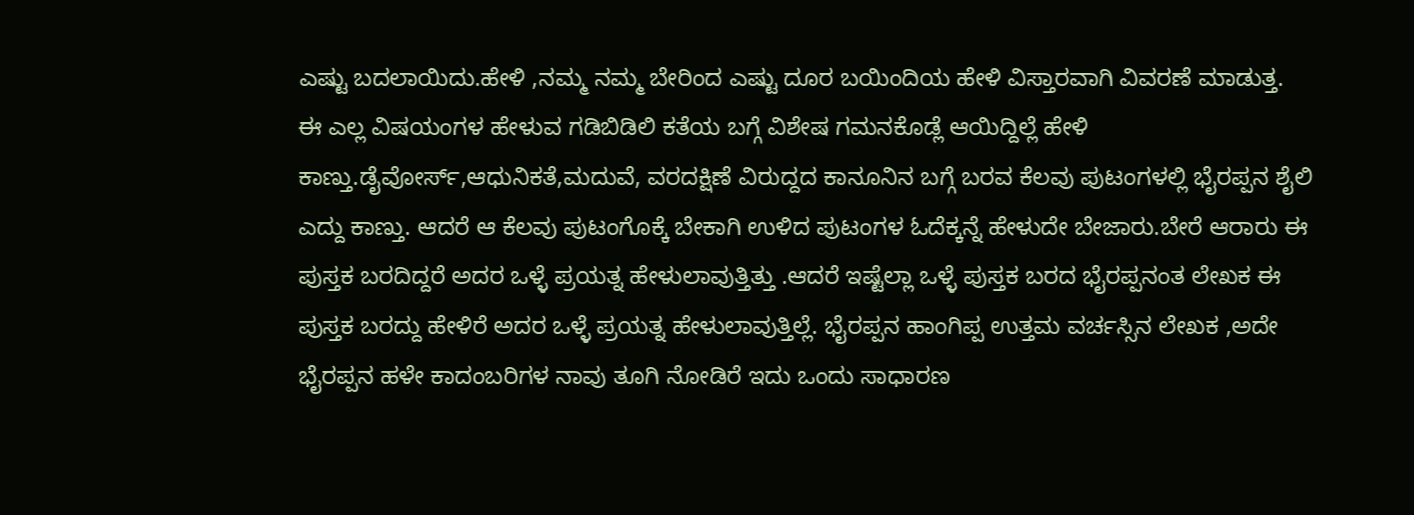ಎಷ್ಟು ಬದಲಾಯಿದು.ಹೇಳಿ ,ನಮ್ಮ ನಮ್ಮ ಬೇರಿಂದ ಎಷ್ಟು ದೂರ ಬಯಿಂದಿಯ ಹೇಳಿ ವಿಸ್ತಾರವಾಗಿ ವಿವರಣೆ ಮಾಡುತ್ತ.
ಈ ಎಲ್ಲ ವಿಷಯಂಗಳ ಹೇಳುವ ಗಡಿಬಿಡಿಲಿ ಕತೆಯ ಬಗ್ಗೆ ವಿಶೇಷ ಗಮನಕೊಡ್ಲೆ ಆಯಿದ್ದಿಲ್ಲೆ ಹೇಳಿ ಕಾಣ್ತು.ಡೈವೋರ್ಸ್,ಆಧುನಿಕತೆ,ಮದುವೆ, ವರದಕ್ಷಿಣೆ ವಿರುದ್ದದ ಕಾನೂನಿನ ಬಗ್ಗೆ ಬರವ ಕೆಲವು ಪುಟಂಗಳಲ್ಲಿ ಭೈರಪ್ಪನ ಶೈಲಿ ಎದ್ದು ಕಾಣ್ತು. ಆದರೆ ಆ ಕೆಲವು ಪುಟಂಗೊಕ್ಕೆ ಬೇಕಾಗಿ ಉಳಿದ ಪುಟಂಗಳ ಓದೆಕ್ಕನ್ನೆ ಹೇಳುದೇ ಬೇಜಾರು.ಬೇರೆ ಆರಾರು ಈ ಪುಸ್ತಕ ಬರದಿದ್ದರೆ ಅದರ ಒಳ್ಳೆ ಪ್ರಯತ್ನ ಹೇಳುಲಾವುತ್ತಿತ್ತು .ಆದರೆ ಇಷ್ಟೆಲ್ಲಾ ಒಳ್ಳೆ ಪುಸ್ತಕ ಬರದ ಭೈರಪ್ಪನಂತ ಲೇಖಕ ಈ ಪುಸ್ತಕ ಬರದ್ದು ಹೇಳಿರೆ ಅದರ ಒಳ್ಳೆ ಪ್ರಯತ್ನ ಹೇಳುಲಾವುತ್ತಿಲ್ಲೆ. ಭೈರಪ್ಪನ ಹಾಂಗಿಪ್ಪ ಉತ್ತಮ ವರ್ಚಸ್ಸಿನ ಲೇಖಕ ,ಅದೇ ಭೈರಪ್ಪನ ಹಳೇ ಕಾದಂಬರಿಗಳ ನಾವು ತೂಗಿ ನೋಡಿರೆ ಇದು ಒಂದು ಸಾಧಾರಣ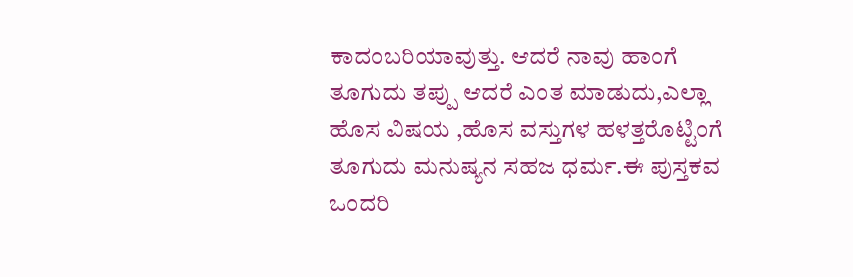ಕಾದಂಬರಿಯಾವುತ್ತು. ಆದರೆ ನಾವು ಹಾಂಗೆ ತೂಗುದು ತಪ್ಪು ಆದರೆ ಎಂತ ಮಾಡುದು,ಎಲ್ಲಾ ಹೊಸ ವಿಷಯ ,ಹೊಸ ವಸ್ತುಗಳ ಹಳತ್ತರೊಟ್ಟಿಂಗೆ ತೂಗುದು ಮನುಷ್ಯನ ಸಹಜ ಧರ್ಮ.ಈ ಪುಸ್ತಕವ ಒಂದರಿ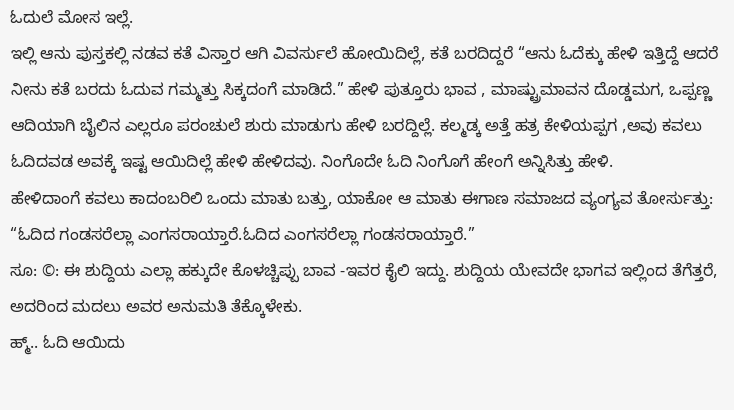ಓದುಲೆ ಮೋಸ ಇಲ್ಲೆ.
ಇಲ್ಲಿ ಆನು ಪುಸ್ತಕಲ್ಲಿ ನಡವ ಕತೆ ವಿಸ್ತಾರ ಆಗಿ ವಿವರ್ಸುಲೆ ಹೋಯಿದಿಲ್ಲೆ, ಕತೆ ಬರದಿದ್ದರೆ “ಆನು ಓದೆಕ್ಕು ಹೇಳಿ ಇತ್ತಿದ್ದೆ ಆದರೆ ನೀನು ಕತೆ ಬರದು ಓದುವ ಗಮ್ಮತ್ತು ಸಿಕ್ಕದಂಗೆ ಮಾಡಿದೆ.” ಹೇಳಿ ಪುತ್ತೂರು ಭಾವ , ಮಾಷ್ಟ್ರುಮಾವನ ದೊಡ್ಡಮಗ, ಒಪ್ಪಣ್ಣ ಆದಿಯಾಗಿ ಬೈಲಿನ ಎಲ್ಲರೂ ಪರಂಚುಲೆ ಶುರು ಮಾಡುಗು ಹೇಳಿ ಬರದ್ದಿಲ್ಲೆ. ಕಲ್ಮಡ್ಕ ಅತ್ತೆ ಹತ್ರ ಕೇಳಿಯಪ್ಪಗ ,ಅವು ಕವಲು ಓದಿದವಡ ಅವಕ್ಕೆ ಇಷ್ಟ ಆಯಿದಿಲ್ಲೆ ಹೇಳಿ ಹೇಳಿದವು. ನಿಂಗೊದೇ ಓದಿ ನಿಂಗೊಗೆ ಹೇಂಗೆ ಅನ್ನಿಸಿತ್ತು ಹೇಳಿ.
ಹೇಳಿದಾಂಗೆ ಕವಲು ಕಾದಂಬರಿಲಿ ಒಂದು ಮಾತು ಬತ್ತು, ಯಾಕೋ ಆ ಮಾತು ಈಗಾಣ ಸಮಾಜದ ವ್ಯಂಗ್ಯವ ತೋರ್ಸುತ್ತು:
“ಓದಿದ ಗಂಡಸರೆಲ್ಲಾ ಎಂಗಸರಾಯ್ತಾರೆ.ಓದಿದ ಎಂಗಸರೆಲ್ಲಾ ಗಂಡಸರಾಯ್ತಾರೆ.”
ಸೂ: ©: ಈ ಶುದ್ದಿಯ ಎಲ್ಲಾ ಹಕ್ಕುದೇ ಕೊಳಚ್ಚಿಪ್ಪು ಬಾವ -ಇವರ ಕೈಲಿ ಇದ್ದು. ಶುದ್ದಿಯ ಯೇವದೇ ಭಾಗವ ಇಲ್ಲಿಂದ ತೆಗೆತ್ತರೆ, ಅದರಿಂದ ಮದಲು ಅವರ ಅನುಮತಿ ತೆಕ್ಕೊಳೇಕು.
ಹ್ಮ್.. ಓದಿ ಆಯಿದು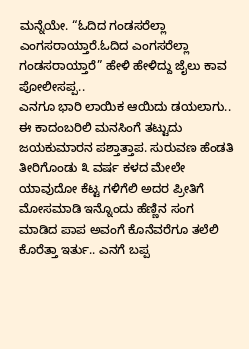ಮನ್ನೆಯೇ. “ಓದಿದ ಗಂಡಸರೆಲ್ಲಾ ಎಂಗಸರಾಯ್ತಾರೆ.ಓದಿದ ಎಂಗಸರೆಲ್ಲಾ ಗಂಡಸರಾಯ್ತಾರೆ” ಹೇಳಿ ಹೇಳಿದ್ದು ಜೈಲು ಕಾವ ಪೋಲೀಸಪ್ಪ..
ಎನಗೂ ಭಾರಿ ಲಾಯಿಕ ಆಯಿದು ಡಯಲಾಗು..
ಈ ಕಾದಂಬರಿಲಿ ಮನಸಿಂಗೆ ತಟ್ಟುದು ಜಯಕುಮಾರನ ಪಶ್ತಾತ್ತಾಪ. ಸುರುವಣ ಹೆಂಡತಿ ತೀರಿಗೊಂಡು ೩ ವರ್ಷ ಕಳದ ಮೇಲೇ ಯಾವುದೋ ಕೆಟ್ಟ ಗಳಿಗೆಲಿ ಅದರ ಪ್ರೀತಿಗೆ ಮೋಸಮಾಡಿ ಇನ್ನೊಂದು ಹೆಣ್ಣಿನ ಸಂಗ ಮಾಡಿದ ಪಾಪ ಅವಂಗೆ ಕೊನೆವರೆಗೂ ತಲೆಲಿ ಕೊರೆತ್ತಾ ಇರ್ತು.. ಎನಗೆ ಬಪ್ಪ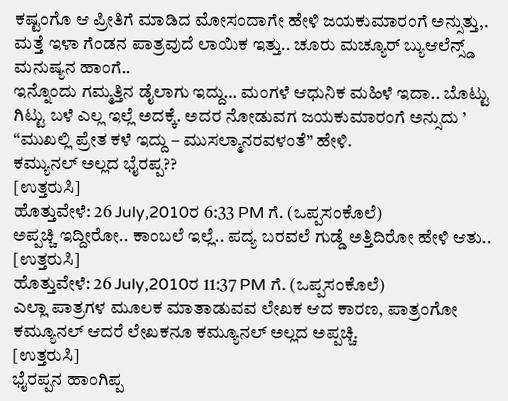ಕಷ್ಟಂಗೊ ಆ ಪ್ರೀತಿಗೆ ಮಾಡಿದ ಮೋಸಂದಾಗೇ ಹೇಳಿ ಜಯಕುಮಾರಂಗೆ ಅನ್ಸುತ್ತು,.
ಮತ್ತೆ ಇಳಾ ಗೆಂಡನ ಪಾತ್ರವುದೆ ಲಾಯಿಕ ಇತ್ತು.. ಚೂರು ಮಚ್ಯೂರ್ ಬ್ಯುಆಲೆನ್ಸ್ಡ್ ಮನುಷ್ಯನ ಹಾಂಗೆ..
ಇನ್ನೊಂದು ಗಮ್ಮತ್ತಿನ ಡೈಲಾಗು ಇದ್ದು… ಮಂಗಳೆ ಆಧುನಿಕ ಮಹಿಳೆ ಇದಾ.. ಬೊಟ್ಟು ಗಿಟ್ಟು ಬಳೆ ಎಲ್ಲ ಇಲ್ಲೆ ಅದಕ್ಕೆ. ಅದರ ನೋಡುವಗ ಜಯಕುಮಾರಂಗೆ ಅನ್ಸುದು ’ “ಮುಖಲ್ಲಿ ಪ್ರೇತ ಕಳೆ ಇದ್ದು – ಮುಸಲ್ಮಾನರವಳಂತೆ” ಹೇಳಿ.
ಕಮ್ಯುನಲ್ ಅಲ್ಲದ ಭೈರಪ್ಪ??
[ಉತ್ತರುಸಿ]
ಹೊತ್ತುವೇಳೆ: 26 July,2010ರ 6:33 PM ಗೆ. (ಒಪ್ಪಸಂಕೊಲೆ)
ಅಪ್ಪಚ್ಚಿ ಇದ್ದೀರೋ.. ಕಾಂಬಲೆ ಇಲ್ಲೆ.. ಪದ್ಯ ಬರವಲೆ ಗುಡ್ಡೆ ಅತ್ತಿದಿರೋ ಹೇಳಿ ಆತು..
[ಉತ್ತರುಸಿ]
ಹೊತ್ತುವೇಳೆ: 26 July,2010ರ 11:37 PM ಗೆ. (ಒಪ್ಪಸಂಕೊಲೆ)
ಎಲ್ಲಾ ಪಾತ್ರಗಳ ಮೂಲಕ ಮಾತಾಡುವವ ಲೇಖಕ ಆದ ಕಾರಣ, ಪಾತ್ರಂಗೋ ಕಮ್ಯೂನಲ್ ಆದರೆ ಲೇಖಕನೂ ಕಮ್ಯೂನಲ್ ಅಲ್ಲದ ಅಪ್ಪಚ್ಚಿ.
[ಉತ್ತರುಸಿ]
ಭೈರಪ್ಪನ ಹಾಂಗಿಪ್ಪ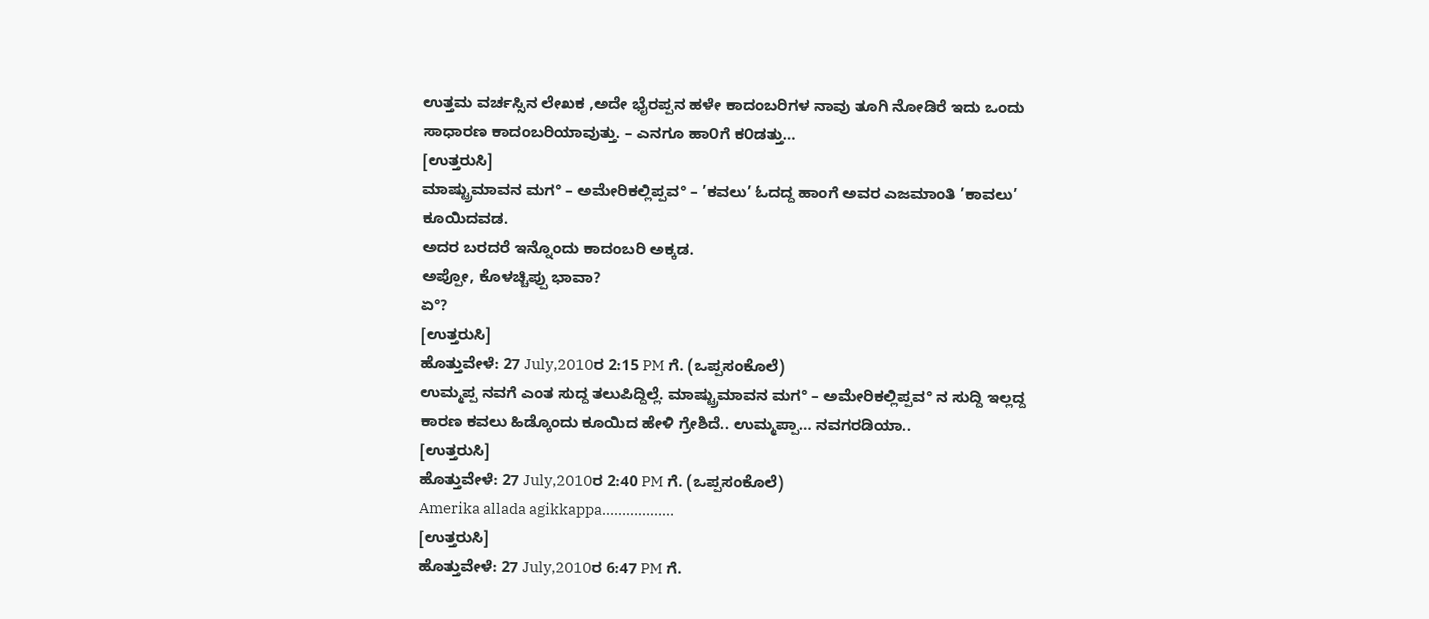ಉತ್ತಮ ವರ್ಚಸ್ಸಿನ ಲೇಖಕ ,ಅದೇ ಭೈರಪ್ಪನ ಹಳೇ ಕಾದಂಬರಿಗಳ ನಾವು ತೂಗಿ ನೋಡಿರೆ ಇದು ಒಂದು ಸಾಧಾರಣ ಕಾದಂಬರಿಯಾವುತ್ತು. – ಎನಗೂ ಹಾ೦ಗೆ ಕ೦ಡತ್ತು…
[ಉತ್ತರುಸಿ]
ಮಾಷ್ಟ್ರುಮಾವನ ಮಗ° – ಅಮೇರಿಕಲ್ಲಿಪ್ಪವ° – ’ಕವಲು’ ಓದದ್ದ ಹಾಂಗೆ ಅವರ ಎಜಮಾಂತಿ ’ಕಾವಲು’ ಕೂಯಿದವಡ.
ಅದರ ಬರದರೆ ಇನ್ನೊಂದು ಕಾದಂಬರಿ ಅಕ್ಕಡ.
ಅಪ್ಪೋ, ಕೊಳಚ್ಚಿಪ್ಪು ಭಾವಾ?
ಏ°?
[ಉತ್ತರುಸಿ]
ಹೊತ್ತುವೇಳೆ: 27 July,2010ರ 2:15 PM ಗೆ. (ಒಪ್ಪಸಂಕೊಲೆ)
ಉಮ್ಮಪ್ಪ ನವಗೆ ಎಂತ ಸುದ್ದ ತಲುಪಿದ್ದಿಲ್ಲೆ. ಮಾಷ್ಟ್ರುಮಾವನ ಮಗ° – ಅಮೇರಿಕಲ್ಲಿಪ್ಪವ° ನ ಸುದ್ದಿ ಇಲ್ಲದ್ದ ಕಾರಣ ಕವಲು ಹಿಡ್ಕೊಂದು ಕೂಯಿದ ಹೇಳಿ ಗ್ರೇಶಿದೆ.. ಉಮ್ಮಪ್ಪಾ… ನವಗರಡಿಯಾ..
[ಉತ್ತರುಸಿ]
ಹೊತ್ತುವೇಳೆ: 27 July,2010ರ 2:40 PM ಗೆ. (ಒಪ್ಪಸಂಕೊಲೆ)
Amerika allada agikkappa………………
[ಉತ್ತರುಸಿ]
ಹೊತ್ತುವೇಳೆ: 27 July,2010ರ 6:47 PM ಗೆ.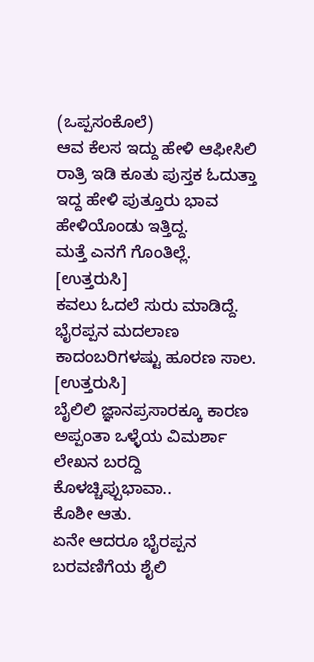(ಒಪ್ಪಸಂಕೊಲೆ)
ಆವ ಕೆಲಸ ಇದ್ದು ಹೇಳಿ ಆಫೀಸಿಲಿ ರಾತ್ರಿ ಇಡಿ ಕೂತು ಪುಸ್ತಕ ಓದುತ್ತಾ ಇದ್ದ ಹೇಳಿ ಪುತ್ತೂರು ಭಾವ ಹೇಳಿಯೊಂಡು ಇತ್ತಿದ್ದ.
ಮತ್ತೆ ಎನಗೆ ಗೊಂತಿಲ್ಲೆ.
[ಉತ್ತರುಸಿ]
ಕವಲು ಓದಲೆ ಸುರು ಮಾಡಿದ್ದೆ. ಭೈರಪ್ಪನ ಮದಲಾಣ ಕಾದಂಬರಿಗಳಷ್ಟು ಹೂರಣ ಸಾಲ.
[ಉತ್ತರುಸಿ]
ಬೈಲಿಲಿ ಜ್ಞಾನಪ್ರಸಾರಕ್ಕೂ ಕಾರಣ ಅಪ್ಪಂತಾ ಒಳ್ಳೆಯ ವಿಮರ್ಶಾ ಲೇಖನ ಬರದ್ದಿ ಕೊಳಚ್ಚಿಪ್ಪುಭಾವಾ..
ಕೊಶೀ ಆತು.
ಏನೇ ಆದರೂ ಭೈರಪ್ಪನ ಬರವಣಿಗೆಯ ಶೈಲಿ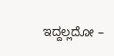ಇದ್ದಲ್ಲದೋ –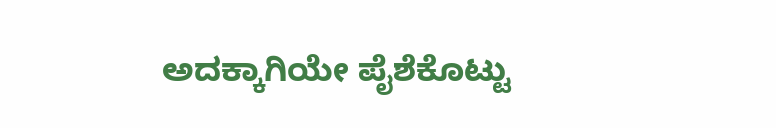ಅದಕ್ಕಾಗಿಯೇ ಪೈಶೆಕೊಟ್ಟು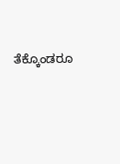ತೆಕ್ಕೊಂಡರೂ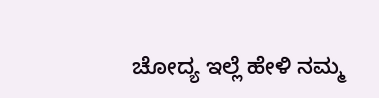ಚೋದ್ಯ ಇಲ್ಲೆ ಹೇಳಿ ನಮ್ಮ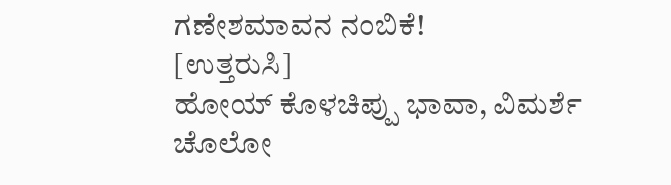ಗಣೇಶಮಾವನ ನಂಬಿಕೆ!
[ಉತ್ತರುಸಿ]
ಹೋಯ್ ಕೊಳಚಿಪ್ಪು ಭಾವಾ, ವಿಮರ್ಶೆ ಚೊಲೋ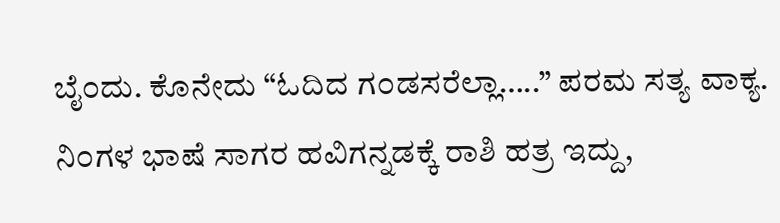ಬೈ೦ದು. ಕೊನೇದು “ಓದಿದ ಗ೦ಡಸರೆಲ್ಲಾ…..” ಪರಮ ಸತ್ಯ ವಾಕ್ಯ. ನಿ೦ಗಳ ಭಾಷೆ ಸಾಗರ ಹವಿಗನ್ನಡಕ್ಕೆ ರಾಶಿ ಹತ್ರ ಇದ್ದು,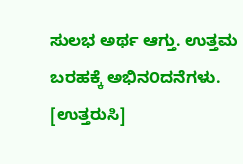ಸುಲಭ ಅರ್ಥ ಆಗ್ತು. ಉತ್ತಮ ಬರಹಕ್ಕೆ ಅಭಿನ೦ದನೆಗಳು.
[ಉತ್ತರುಸಿ]